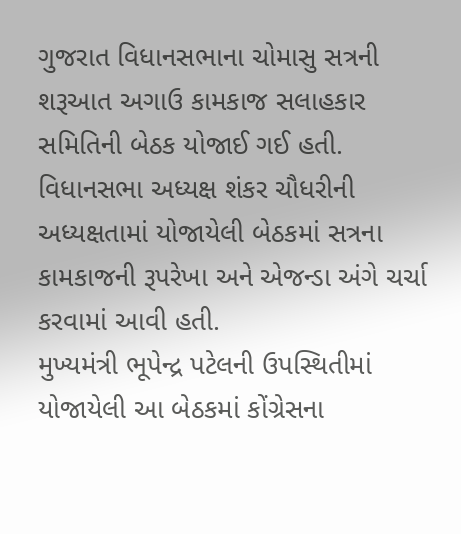ગુજરાત વિધાનસભાના ચોમાસુ સત્રની શરૂઆત અગાઉ કામકાજ સલાહકાર સમિતિની બેઠક યોજાઈ ગઈ હતી. વિધાનસભા અધ્યક્ષ શંકર ચૌધરીની અધ્યક્ષતામાં યોજાયેલી બેઠકમાં સત્રના કામકાજની રૂપરેખા અને એજન્ડા અંગે ચર્ચા કરવામાં આવી હતી.
મુખ્યમંત્રી ભૂપેન્દ્ર પટેલની ઉપસ્થિતીમાં યોજાયેલી આ બેઠકમાં કોંગ્રેસના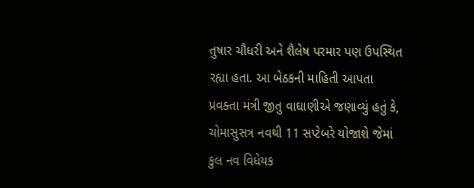તુષાર ચૌધરી અને શૈલેષ પરમાર પણ ઉપસ્થિત રહ્યા હતા. આ બેઠકની માહિતી આપતા પ્રવક્તા મંત્રી જીતુ વાઘાણીએ જણાવ્યું હતું કે, ચોમાસુસત્ર નવથી 11 સપ્ટેબરે યોજાશે જેમાં કુલ નવ વિધેયક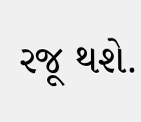રજૂ થશે.